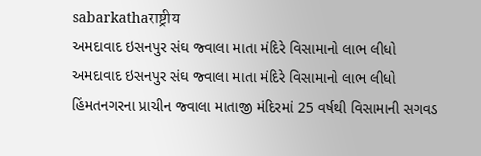sabarkathaराष्ट्रीय
અમદાવાદ ઇસનપુર સંઘ જ્વાલા માતા મંદિરે વિસામાનો લાભ લીધો
અમદાવાદ ઇસનપુર સંઘ જ્વાલા માતા મંદિરે વિસામાનો લાભ લીધો
હિંમતનગરના પ્રાચીન જ્વાલા માતાજી મંદિરમાં 25 વર્ષથી વિસામાની સગવડ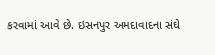કરવામાં આવે છે. ઇસનપુર અમદાવાદના સંઘે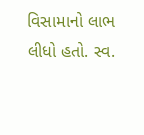વિસામાનો લાભ લીધો હતો. સ્વ.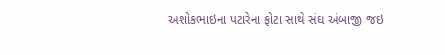અશોકભાઇના પટારેના ફોટા સાથે સંઘ અંબાજી જઇ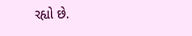રહ્યો છે.